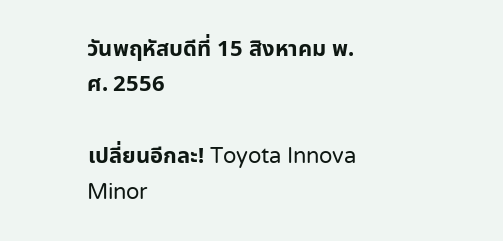วันพฤหัสบดีที่ 15 สิงหาคม พ.ศ. 2556

เปลี่ยนอีกละ! Toyota Innova Minor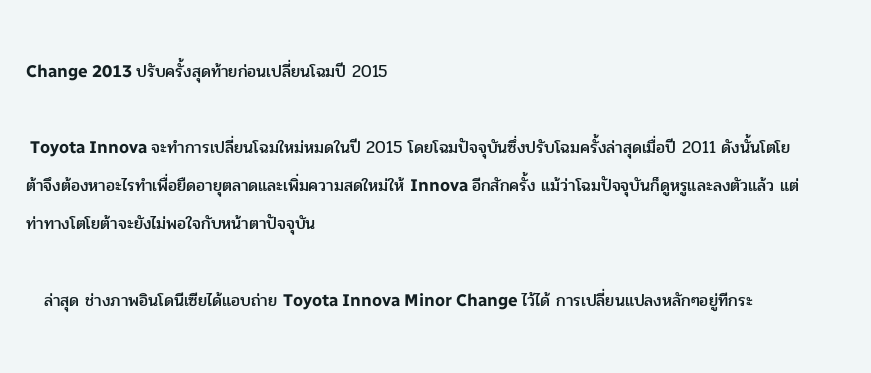Change 2013 ปรับครั้งสุดท้ายก่อนเปลี่ยนโฉมปี 2015

 Toyota Innova จะทำการเปลี่ยนโฉมใหม่หมดในปี 2015 โดยโฉมปัจจุบันซึ่งปรับโฉมครั้งล่าสุดเมื่อปี 2011 ดังนั้นโตโยต้าจึงต้องหาอะไรทำเพื่อยืดอายุตลาดและเพิ่มความสดใหม่ให้ Innova อีกสักครั้ง แม้ว่าโฉมปัจจุบันก็ดูหรูและลงตัวแล้ว แต่ท่าทางโตโยต้าจะยังไม่พอใจกับหน้าตาปัจจุบัน

   ล่าสุด ช่างภาพอินโดนีเซียได้แอบถ่าย Toyota Innova Minor Change ไว้ได้ การเปลี่ยนแปลงหลักๆอยู่ทีกระ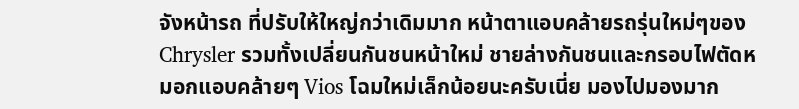จังหน้ารถ ที่ปรับให้ใหญ่กว่าเดิมมาก หน้าตาแอบคล้ายรถรุ่นใหม่ๆของ Chrysler รวมทั้งเปลี่ยนกันชนหน้าใหม่ ชายล่างกันชนและกรอบไฟตัดหมอกแอบคล้ายๆ Vios โฉมใหม่เล็กน้อยนะครับเนี่ย มองไปมองมาก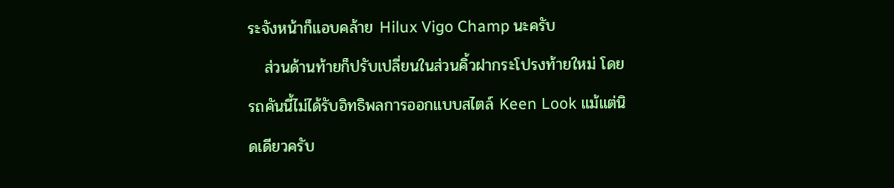ระจังหน้าก็แอบคล้าย Hilux Vigo Champ นะครับ
   ส่วนด้านท้ายก็ปรับเปลี่ยนในส่วนคิ้วฝากระโปรงท้ายใหม่ โดยรถคันนี้ไม่ได้รับอิทธิพลการออกแบบสไตล์ Keen Look แม้แต่นิดเดียวครับ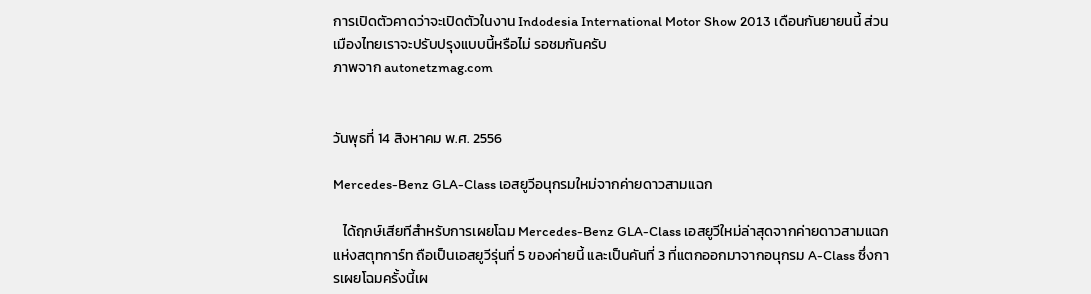การเปิดตัวคาดว่าจะเปิดตัวในงาน Indodesia International Motor Show 2013 เดือนกันยายนนี้ ส่วนเมืองไทยเราจะปรับปรุงแบบนี้หรือไม่ รอชมกันครับ
ภาพจาก autonetzmag.com


วันพุธที่ 14 สิงหาคม พ.ศ. 2556

Mercedes-Benz GLA-Class เอสยูวีอนุกรมใหม่จากค่ายดาวสามแฉก

   ได้ฤกษ์เสียทีสำหรับการเผยโฉม Mercedes-Benz GLA-Class เอสยูวีใหม่ล่าสุดจากค่ายดาวสามแฉกแห่งสตุทการ์ท ถือเป็นเอสยูวีรุ่นที่ 5 ของค่ายนี้ และเป็นคันที่ 3 ที่แตกออกมาจากอนุกรม A-Class ซึ่งการเผยโฉมครั้งนี้เผ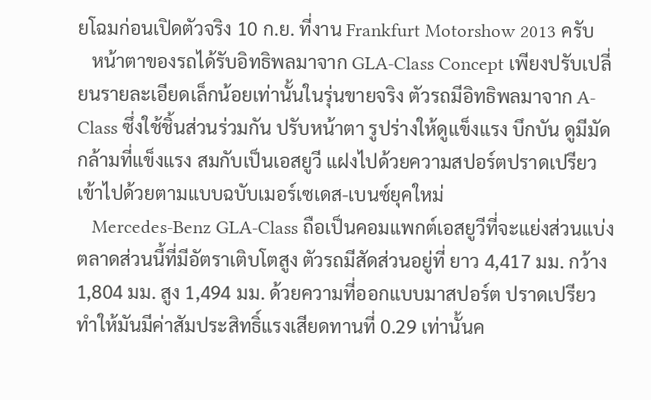ยโฉมก่อนเปิดตัวจริง 10 ก.ย. ที่งาน Frankfurt Motorshow 2013 ครับ
   หน้าตาของรถได้รับอิทธิพลมาจาก GLA-Class Concept เพียงปรับเปลี่ยนรายละเอียดเล็กน้อยเท่านั้นในรุ่นขายจริง ตัวรถมีอิทธิพลมาจาก A-Class ซึ่งใช้ชิ้นส่วนร่วมกัน ปรับหน้าตา รูปร่างให้ดูแข็งแรง บึกบัน ดูมีมัดกล้ามที่แข็งแรง สมกับเป็นเอสยูวี แฝงไปด้วยความสปอร์ตปราดเปรียวเข้าไปด้วยตามแบบฉบับเมอร์เซเดส-เบนซ์ยุคใหม่
   Mercedes-Benz GLA-Class ถือเป็นคอมแพกต์เอสยูวีที่จะแย่งส่วนแบ่งตลาดส่วนนี้ที่มีอัตราเติบโตสูง ตัวรถมีสัดส่วนอยู่ที่ ยาว 4,417 มม. กว้าง 1,804 มม. สูง 1,494 มม. ด้วยความที่ออกแบบมาสปอร์ต ปราดเปรียว ทำให้มันมีค่าสัมประสิทธิ์แรงเสียดทานที่ 0.29 เท่านั้นค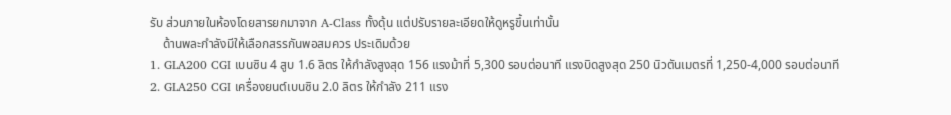รับ ส่วนภายในห้องโดยสารยกมาจาก A-Class ทั้งดุ้น แต่ปรับรายละเอียดให้ดูหรูขึ้นเท่านั้น
    ด้านพละกำลังมีให้เลือกสรรกันพอสมควร ประเดิมด้วย
1. GLA200 CGI เบนซิน 4 สูบ 1.6 ลิตร ให้กำลังสูงสุด 156 แรงม้าที่ 5,300 รอบต่อนาที แรงบิดสูงสุด 250 นิวตันเมตรที่ 1,250-4,000 รอบต่อนาที
2. GLA250 CGI เครื่องยนต์เบนซิน 2.0 ลิตร ให้กำลัง 211 แรง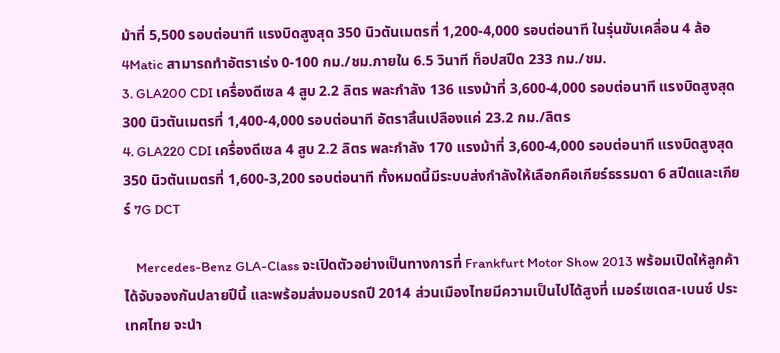ม้าที่ 5,500 รอบต่อนาที แรงบิดสูงสุด 350 นิวตันเมตรที่ 1,200-4,000 รอบต่อนาที ในรุ่นขับเคลื่อน 4 ล้อ 4Matic สามารถทำอัตราเร่ง 0-100 กม./ชม.ภายใน 6.5 วินาที ท็อปสปีด 233 กม./ชม.
3. GLA200 CDI เครื่องดีเซล 4 สูบ 2.2 ลิตร พละกำลัง 136 แรงม้าที่ 3,600-4,000 รอบต่อนาที แรงบิดสูงสุด 300 นิวตันเมตรที่ 1,400-4,000 รอบต่อนาที อัตราสิ้นเปลืองแค่ 23.2 กม./ลิตร
4. GLA220 CDI เครื่องดีเซล 4 สูบ 2.2 ลิตร พละกำลัง 170 แรงม้าที่ 3,600-4,000 รอบต่อนาที แรงบิดสูงสุด 350 นิวตันเมตรที่ 1,600-3,200 รอบต่อนาที ทั้งหมดนี้มีระบบส่งกำลังให้เลือกคือเกียร์ธรรมดา 6 สปีดและเกียร์ 7G DCT

    Mercedes-Benz GLA-Class จะเปิดตัวอย่างเป็นทางการที่ Frankfurt Motor Show 2013 พร้อมเปิดให้ลูกค้าได้จับจองกันปลายปีนี้ และพร้อมส่งมอบรถปี 2014 ส่วนเมืองไทยมีความเป็นไปได้สูงที่ เมอร์เซเดส-เบนซ์ ประเทศไทย จะนำ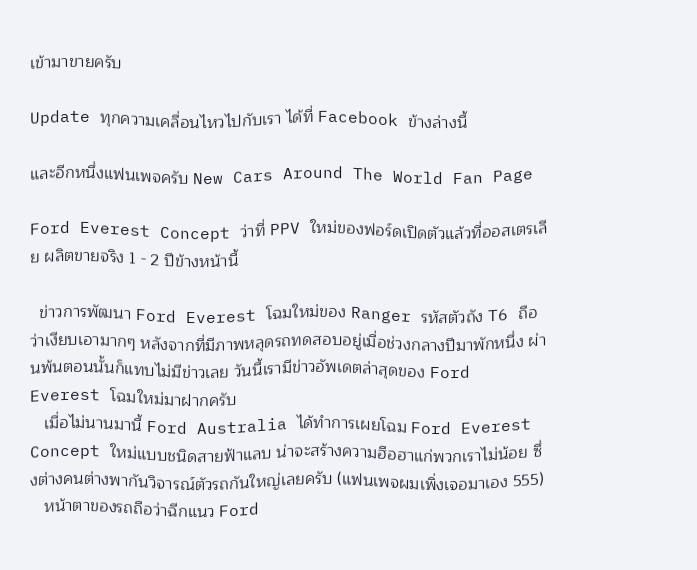เข้ามาขายครับ

Update ทุกความเคลื่อนไหวไปกับเรา ได้ที่ Facebook ข้างล่างนี้

และอีกหนึ่งแฟนเพจครับ New Cars Around The World Fan Page

Ford Everest Concept ว่าที่ PPV ใหม่ของฟอร์ดเปิดตัวแล้วที่ออสเตรเลีย ผลิตขายจริง 1 - 2 ปีข้างหน้านี้

  ข่าวการพัฒนา Ford Everest โฉมใหม่ของ Ranger รหัสตัวถัง T6 ถือว่าเงียบเอามากๆ หลังจากที่มีภาพหลุดรถทดสอบอยู่เมื่อช่วงกลางปีมาพักหนึ่ง ผ่านพ้นตอนนั้นก็แทบไม่มีข่าวเลย วันนี้เรามีข่าวอัพเดตล่าสุดของ Ford Everest โฉมใหม่มาฝากครับ
   เมื่อไม่นานมานี้ Ford Australia ได้ทำการเผยโฉม Ford Everest Concept ใหม่แบบชนิดสายฟ้าแลบ น่าจะสร้างความฮือฮาแก่พวกเราไม่น้อย ซึ่งต่างคนต่างพากันวิจารณ์ตัวรถกันใหญ่เลยครับ (แฟนเพจผมเพิ่งเจอมาเอง 555)
   หน้าตาของรถถือว่าฉีกแนว Ford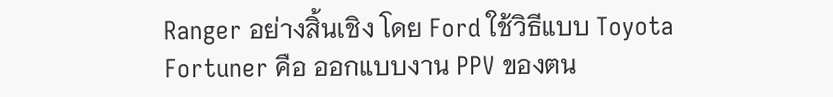Ranger อย่างสิ้นเชิง โดย Ford ใช้วิธีแบบ Toyota Fortuner คือ ออกแบบงาน PPV ของตน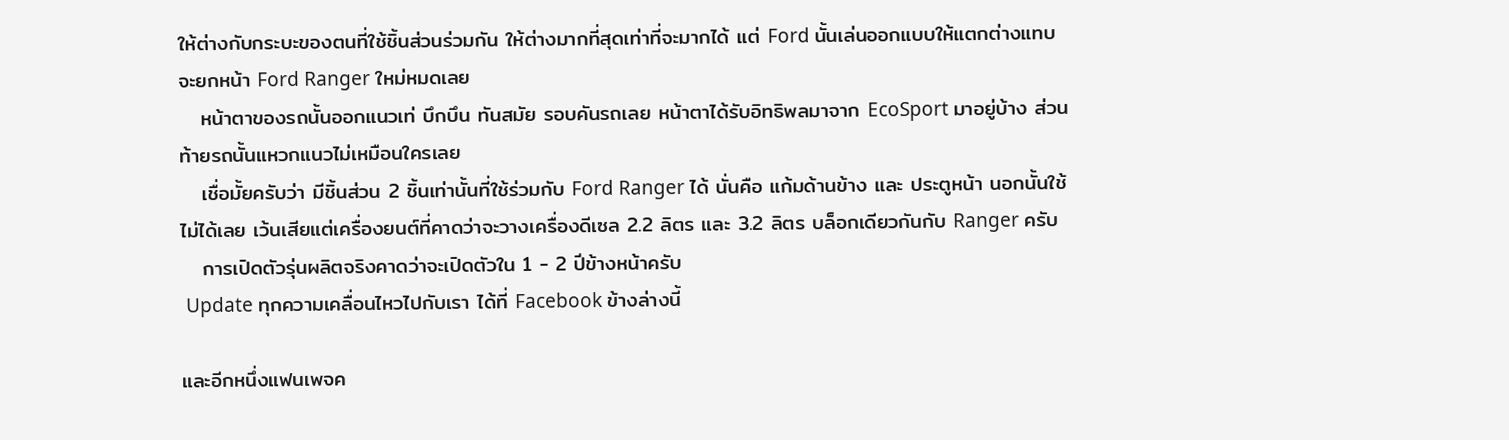ให้ต่างกับกระบะของตนที่ใช้ชิ้นส่วนร่วมกัน ให้ต่างมากที่สุดเท่าที่จะมากได้ แต่ Ford นั้นเล่นออกแบบให้แตกต่างแทบจะยกหน้า Ford Ranger ใหม่หมดเลย
   หน้าตาของรถนั้นออกแนวเท่ บึกบึน ทันสมัย รอบคันรถเลย หน้าตาได้รับอิทธิพลมาจาก EcoSport มาอยู่บ้าง ส่วนท้ายรถนั้นแหวกแนวไม่เหมือนใครเลย
   เชื่อมั้ยครับว่า มีชิ้นส่วน 2 ชิ้นเท่านั้นที่ใช้ร่วมกับ Ford Ranger ได้ นั่นคือ แก้มด้านข้าง และ ประตูหน้า นอกนั้นใช้ไม่ได้เลย เว้นเสียแต่เครื่องยนต์ที่คาดว่าจะวางเครื่องดีเซล 2.2 ลิตร และ 3.2 ลิตร บล็อกเดียวกันกับ Ranger ครับ
   การเปิดตัวรุ่นผลิตจริงคาดว่าจะเปิดตัวใน 1 - 2 ปีข้างหน้าครับ
 Update ทุกความเคลื่อนไหวไปกับเรา ได้ที่ Facebook ข้างล่างนี้

และอีกหนึ่งแฟนเพจค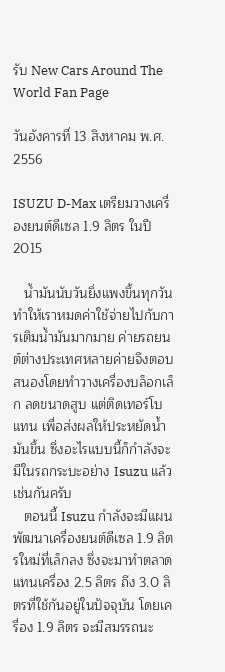รับ New Cars Around The World Fan Page

วันอังคารที่ 13 สิงหาคม พ.ศ. 2556

ISUZU D-Max เตรียมวางเครื่องยนต์ดีเซล 1.9 ลิตร ในปี 2015

   น้ำมันนับวันยิ่งแพงขึ้นทุกวัน ทำให้เราหมดค่าใช้จ่ายไปกับการเติมน้ำมันมากมาย ค่ายรถยนต์ต่างประเทศหลายค่ายจึงตอบสนองโดยทำวางเครื่องบล็อกเล็ก ลดขนาดสูบ แต่ติดเทอร์โบแทน เพื่อส่งผลให้ประหยัดน้ำมันขึ้น ซึ่งอะไรแบบนี้ก็กำลังจะมีในรถกระบะอย่าง Isuzu แล้วเช่นกันครับ
   ตอนนี้ Isuzu กำลังจะมีแผนพัฒนาเครื่องยนต์ดีเซล 1.9 ลิตรใหม่ที่เล็กลง ซึ่งจะมาทำตลาดแทนเครื่อง 2.5 ลิตร ถึง 3.0 ลิตรที่ใช้กันอยู่ในปัจจุบัน โดยเครื่อง 1.9 ลิตร จะมีสมรรถนะ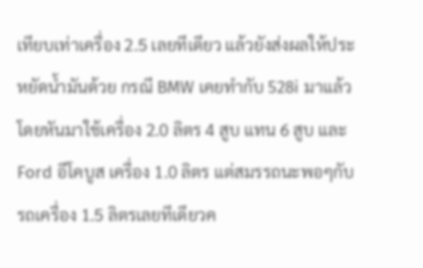เทียบเท่าเครื่อง 2.5 เลยทีเดียว แล้วยังส่งผลให้ประหยัดน้ำมันด้วย กรณี BMW เคยทำกับ 528i มาแล้ว โดยหันมาใช้เครื่อง 2.0 ลิตร 4 สูบ แทน 6 สูบ และ Ford อีโคบูส เครื่อง 1.0 ลิตร แต่สมรรถนะพอๆกับรถเครื่อง 1.5 ลิตรเลยทีเดียวค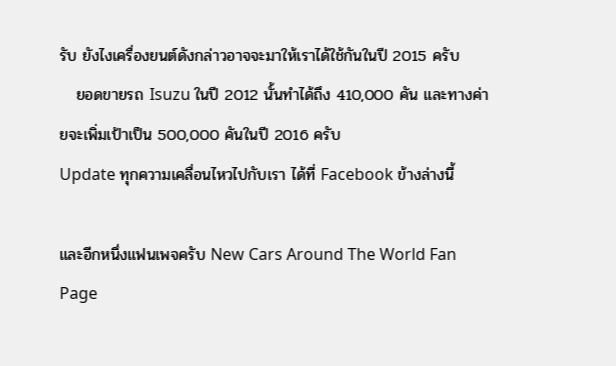รับ ยังไงเครื่องยนต์ดังกล่าวอาจจะมาให้เราได้ใช้กันในปี 2015 ครับ
   ยอดขายรถ Isuzu ในปี 2012 นั้นทำได้ถึง 410,000 คัน และทางค่ายจะเพิ่มเป้าเป็น 500,000 คันในปี 2016 ครับ
Update ทุกความเคลื่อนไหวไปกับเรา ได้ที่ Facebook ข้างล่างนี้

และอีกหนึ่งแฟนเพจครับ New Cars Around The World Fan Page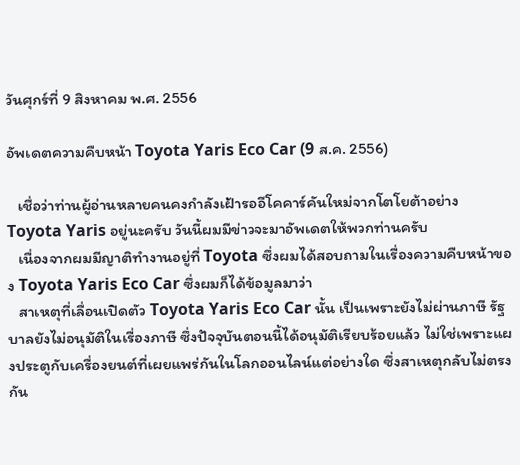วันศุกร์ที่ 9 สิงหาคม พ.ศ. 2556

อัพเดตความคืบหน้า Toyota Yaris Eco Car (9 ส.ค. 2556)

   เชื่อว่าท่านผู้อ่านหลายคนคงกำลังเฝ้ารออีโคคาร์คันใหม่จากโตโยต้าอย่าง Toyota Yaris อยู่นะครับ วันนี้ผมมีข่าวจะมาอัพเดตให้พวกท่านครับ
   เนื่องจากผมมีญาติทำงานอยู่ที่ Toyota ซึ่งผมได้สอบถามในเรื่องความคืบหน้าของ Toyota Yaris Eco Car ซึ่งผมก็ได้ข้อมูลมาว่า
   สาเหตุที่เลื่อนเปิดตัว Toyota Yaris Eco Car นั้น เป็นเพราะยังไม่ผ่านภาษี รัฐบาลยังไม่อนุมัติในเรื่องภาษี ซึ่งปัจจุบันตอนนี้ได้อนุมัติเรียบร้อยแล้ว ไม่ใช่เพราะแผงประตูกับเครื่องยนต์ที่เผยแพร่กันในโลกออนไลน์แต่อย่างใด ซึ่งสาเหตุกลับไม่ตรงกัน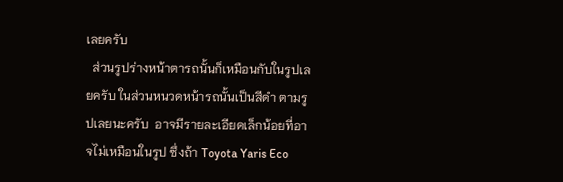เลยครับ
  ส่วนรูปร่างหน้าตารถนั้นก็เหมือนกับในรูปเลยครับ ในส่วนหนวดหน้ารถนั้นเป็นสีดำ ตามรูปเลยนะครับ  อาจมีรายละเอียดเล็กน้อยที่อาจไม่เหมือนในรูป ซึ่งถ้า Toyota Yaris Eco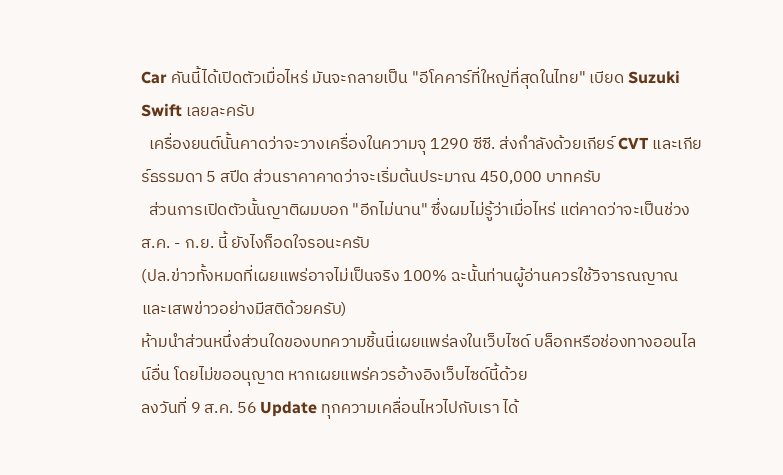Car คันนี้ได้เปิดตัวเมื่อไหร่ มันจะกลายเป็น "อีโคคาร์ที่ใหญ่ที่สุดในไทย" เบียด Suzuki Swift เลยละครับ
  เครื่องยนต์นั้นคาดว่าจะวางเครื่องในความจุ 1290 ซีซี. ส่งกำลังด้วยเกียร์ CVT และเกียร์ธรรมดา 5 สปีด ส่วนราคาคาดว่าจะเริ่มต้นประมาณ 450,000 บาทครับ
  ส่วนการเปิดตัวนั้นญาติผมบอก "อีกไม่นาน" ซึ่งผมไม่รู้ว่าเมื่อไหร่ แต่คาดว่าจะเป็นช่วง ส.ค. - ก.ย. นี้ ยังไงก็อดใจรอนะครับ
(ปล.ข่าวทั้งหมดที่เผยแพร่อาจไม่เป็นจริง 100% ฉะนั้นท่านผู้อ่านควรใช้วิจารณญาณและเสพข่าวอย่างมีสติด้วยครับ)
ห้ามนำส่วนหนึ่งส่วนใดของบทความชิ้นนี่เผยแพร่ลงในเว็บไซด์ บล็อกหรือช่องทางออนไลน์อื่น โดยไม่ขออนุญาต หากเผยแพร่ควรอ้างอิงเว็บไซด์นี้ด้วย
ลงวันที่ 9 ส.ค. 56 Update ทุกความเคลื่อนไหวไปกับเรา ได้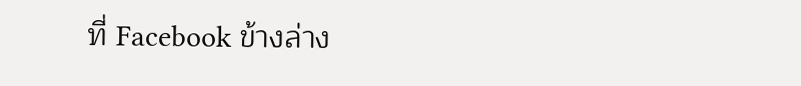ที่ Facebook ข้างล่าง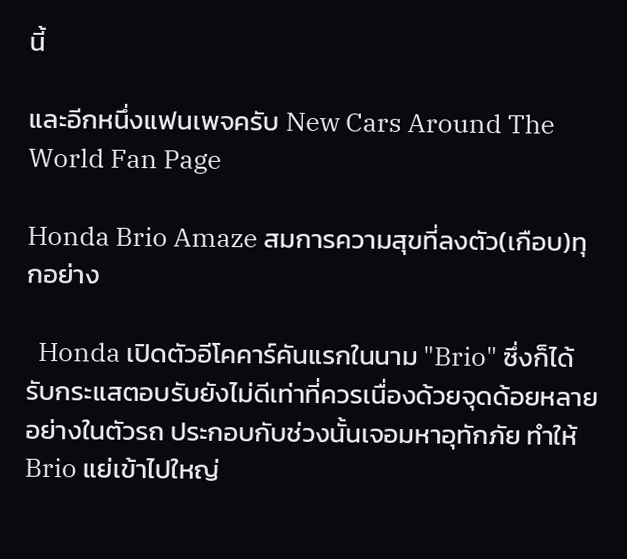นี้

และอีกหนึ่งแฟนเพจครับ New Cars Around The World Fan Page

Honda Brio Amaze สมการความสุขที่ลงตัว(เกือบ)ทุกอย่าง

  Honda เปิดตัวอีโคคาร์คันแรกในนาม "Brio" ซึ่งก็ได้รับกระแสตอบรับยังไม่ดีเท่าที่ควรเนื่องด้วยจุดด้อยหลายอย่างในตัวรถ ประกอบกับช่วงนั้นเจอมหาอุทักภัย ทำให้ Brio แย่เข้าไปใหญ่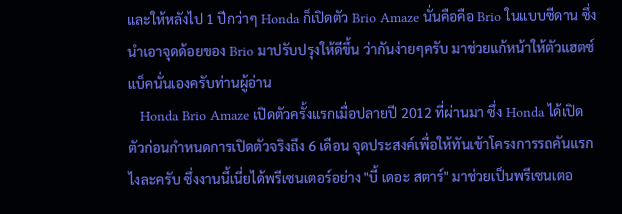และให้หลังไป 1 ปีกว่าๆ Honda ก็เปิดตัว Brio Amaze นั่นคือคือ Brio ในแบบซีดาน ซึ่งนำเอาจุดด้อยของ Brio มาปรับปรุงให้ดีขึ้น ว่ากันง่ายๆครับ มาช่วยแก้หน้าให้ตัวแฮตซ์แบ็คนั่นเองครับท่านผู้อ่าน
   Honda Brio Amaze เปิดตัวครั้งแรกเมื่อปลายปี 2012 ที่ผ่านมา ซึ่ง Honda ได้เปิดตัวก่อนกำหนดการเปิดตัวจริงถึง 6 เดือน จุดประสงค์เพื่อให้ทันเข้าโครงการรถคันแรกไงละครับ ซึ่งงานนี้เนี่ยได้พรีเซนเตอร์อย่าง "บี้ เดอะ สตาร์" มาช่วยเป็นพรีเซนเตอ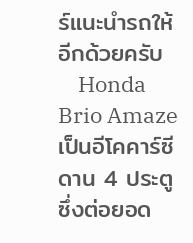ร์แนะนำรถให้อีกด้วยครับ
    Honda Brio Amaze เป็นอีโคคาร์ซีดาน 4 ประตูซึ่งต่อยอด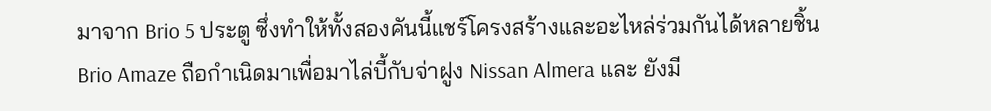มาจาก Brio 5 ประตู ซึ่งทำให้ทั้งสองคันนี้แชร์โครงสร้างและอะไหล่ร่วมกันได้หลายชิ้น Brio Amaze ถือกำเนิดมาเพื่อมาไล่บี้กับจ่าฝูง Nissan Almera และ ยังมี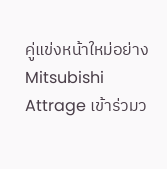คู่แข่งหน้าใหม่อย่าง Mitsubishi Attrage เข้าร่วมว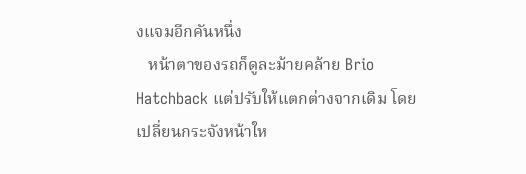งแจมอีกคันหนึ่ง
   หน้าตาของรถก็ดูละม้ายคล้าย Brio Hatchback แต่ปรับให้แตกต่างจากเดิม โดยเปลี่ยนกระจังหน้าให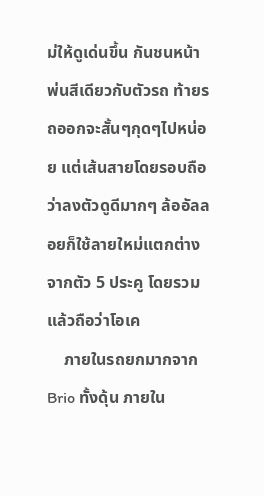ม่ให้ดูเด่นขึ้น กันชนหน้าพ่นสีเดียวกับตัวรถ ท้ายรถออกจะสั้นๆกุดๆไปหน่อย แต่เส้นสายโดยรอบถือว่าลงตัวดูดีมากๆ ล้ออัลลอยก็ใช้ลายใหม่แตกต่างจากตัว 5 ประคู โดยรวมแล้วถือว่าโอเค
    ภายในรถยกมากจาก Brio ทั้งดุ้น ภายใน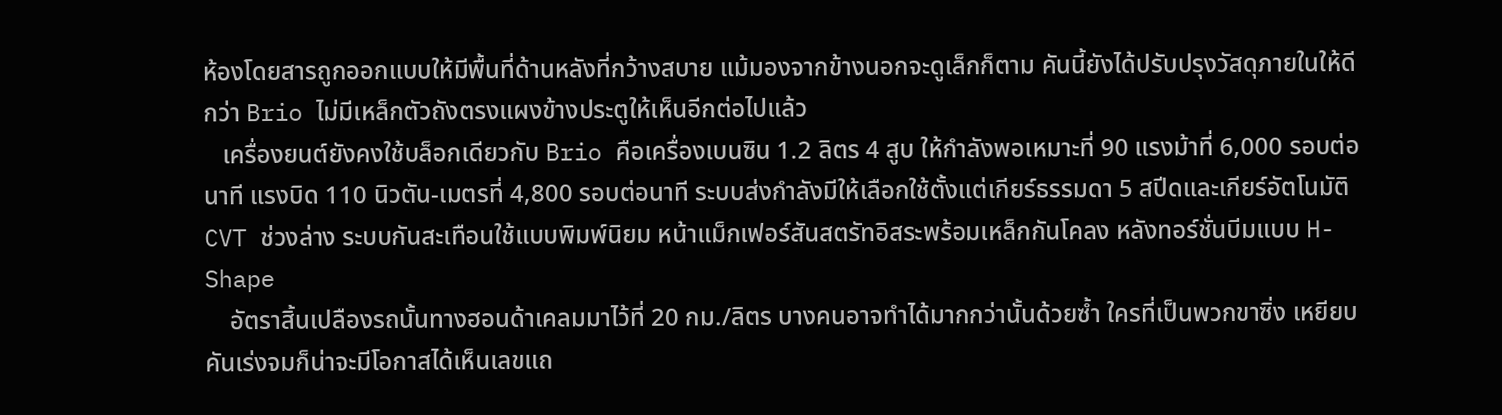ห้องโดยสารถูกออกแบบให้มีพื้นที่ด้านหลังที่กว้างสบาย แม้มองจากข้างนอกจะดูเล็กก็ตาม คันนี้ยังได้ปรับปรุงวัสดุภายในให้ดีกว่า Brio ไม่มีเหล็กตัวถังตรงแผงข้างประตูให้เห็นอีกต่อไปแล้ว
   เครื่องยนต์ยังคงใช้บล็อกเดียวกับ Brio คือเครื่องเบนซิน 1.2 ลิตร 4 สูบ ให้กำลังพอเหมาะที่ 90 แรงม้าที่ 6,000 รอบต่อนาที แรงบิด 110 นิวตัน-เมตรที่ 4,800 รอบต่อนาที ระบบส่งกำลังมีให้เลือกใช้ตั้งแต่เกียร์ธรรมดา 5 สปีดและเกียร์อัตโนมัติ CVT ช่วงล่าง ระบบกันสะเทือนใช้แบบพิมพ์นิยม หน้าแม็กเฟอร์สันสตรัทอิสระพร้อมเหล็กกันโคลง หลังทอร์ชั่นบีมแบบ H-Shape
    อัตราสิ้นเปลืองรถนั้นทางฮอนด้าเคลมมาไว้ที่ 20 กม./ลิตร บางคนอาจทำได้มากกว่านั้นด้วยซ้ำ ใครที่เป็นพวกขาซิ่ง เหยียบคันเร่งจมก็น่าจะมีโอกาสได้เห็นเลขแถ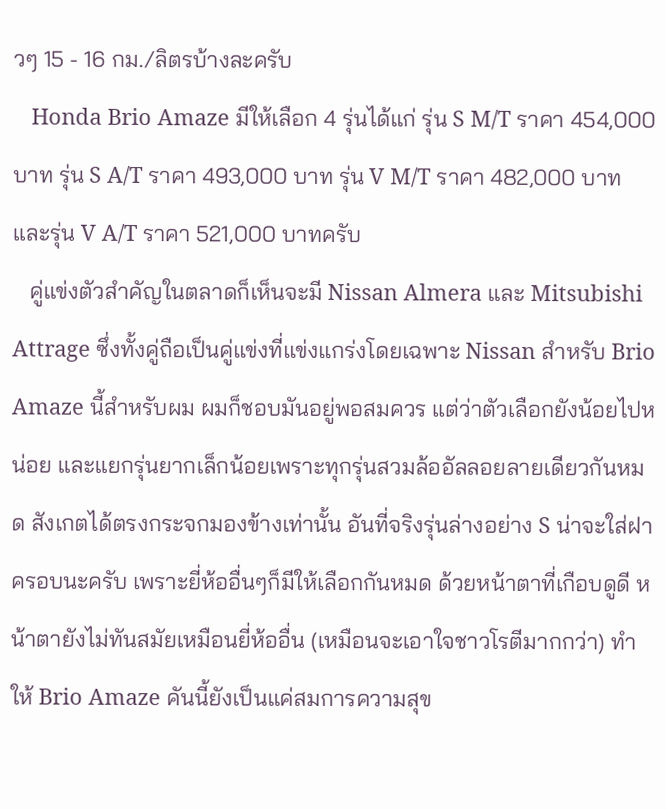วๆ 15 - 16 กม./ลิตรบ้างละครับ
   Honda Brio Amaze มีให้เลือก 4 รุ่นได้แก่ รุ่น S M/T ราคา 454,000 บาท รุ่น S A/T ราคา 493,000 บาท รุ่น V M/T ราคา 482,000 บาทและรุ่น V A/T ราคา 521,000 บาทครับ
   คู่แข่งตัวสำคัญในตลาดก็เห็นจะมี Nissan Almera และ Mitsubishi Attrage ซึ่งทั้งคู่ถือเป็นคู่แข่งที่แข่งแกร่งโดยเฉพาะ Nissan สำหรับ Brio Amaze นี้สำหรับผม ผมก็ชอบมันอยู่พอสมควร แต่ว่าตัวเลือกยังน้อยไปหน่อย และแยกรุ่นยากเล็กน้อยเพราะทุกรุ่นสวมล้ออัลลอยลายเดียวกันหมด สังเกตได้ตรงกระจกมองข้างเท่านั้น อันที่จริงรุ่นล่างอย่าง S น่าจะใส่ฝาครอบนะครับ เพราะยี่ห้ออื่นๆก็มีให้เลือกกันหมด ด้วยหน้าตาที่เกือบดูดี หน้าตายังไม่ทันสมัยเหมือนยี่ห้ออื่น (เหมือนจะเอาใจชาวโรตีมากกว่า) ทำให้ Brio Amaze คันนี้ยังเป็นแค่สมการความสุข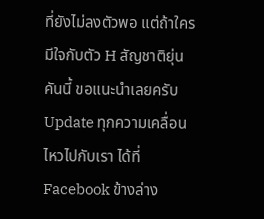ที่ยังไม่ลงตัวพอ แต่ถ้าใครมีใจกับตัว H สัญชาติยุ่นคันนี้ ขอแนะนำเลยครับ
Update ทุกความเคลื่อนไหวไปกับเรา ได้ที่ Facebook ข้างล่าง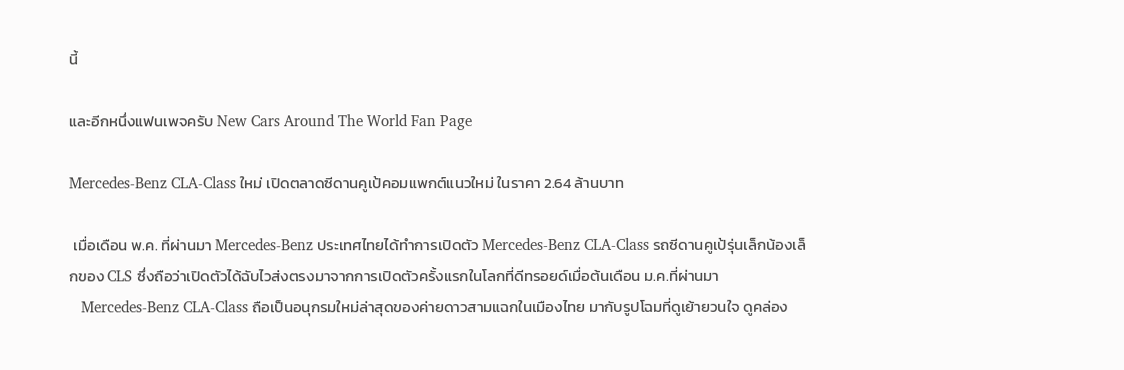นี้

และอีกหนึ่งแฟนเพจครับ New Cars Around The World Fan Page

Mercedes-Benz CLA-Class ใหม่ เปิดตลาดซีดานคูเป้คอมแพกต์แนวใหม่ ในราคา 2.64 ล้านบาท

 เมื่อเดือน พ.ค. ที่ผ่านมา Mercedes-Benz ประเทศไทยได้ทำการเปิดตัว Mercedes-Benz CLA-Class รถซีดานคูเป้รุ่นเล็กน้องเล็กของ CLS ซึ่งถือว่าเปิดตัวได้ฉับไวส่งตรงมาจากการเปิดตัวครั้งแรกในโลกที่ดีทรอยด์เมื่อต้นเดือน ม.ค.ที่ผ่านมา
   Mercedes-Benz CLA-Class ถือเป็นอนุกรมใหม่ล่าสุดของค่ายดาวสามแฉกในเมืองไทย มากับรูปโฉมที่ดูเย้ายวนใจ ดูคล่อง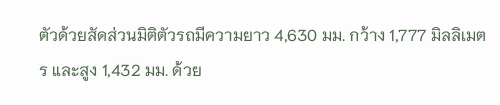ตัวด้วยสัดส่วนมิติตัวรถมีความยาว 4,630 มม. กว้าง 1,777 มิลลิเมตร และสูง 1,432 มม. ด้วย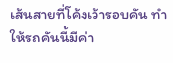เส้นสายที่โค้งเว้ารอบคัน ทำให้รถคันนี้มีค่า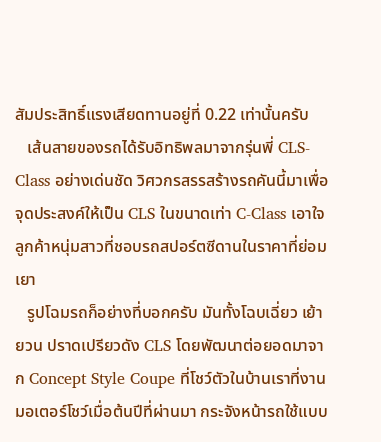สัมประสิทธิ์แรงเสียดทานอยู่ที่ 0.22 เท่านั้นครับ
   เส้นสายของรถได้รับอิทธิพลมาจากรุ่นพี่ CLS-Class อย่างเด่นชัด วิศวกรสรรสร้างรถคันนี้มาเพื่อจุดประสงค์ให้เป็น CLS ในขนาดเท่า C-Class เอาใจลูกค้าหนุ่มสาวที่ชอบรถสปอร์ตซีดานในราคาที่ย่อมเยา
   รูปโฉมรถก็อย่างที่บอกครับ มันทั้งโฉบเฉี่ยว เย้ายวน ปราดเปรียวดัง CLS โดยพัฒนาต่อยอดมาจาก Concept Style Coupe ที่โชว์ตัวในบ้านเราที่งานมอเตอร์โชว์เมื่อต้นปีที่ผ่านมา กระจังหน้ารถใช้แบบ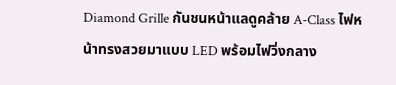Diamond Grille กันชนหน้าแลดูคล้าย A-Class ไฟหน้าทรงสวยมาแบบ LED พร้อมไฟวิ่งกลาง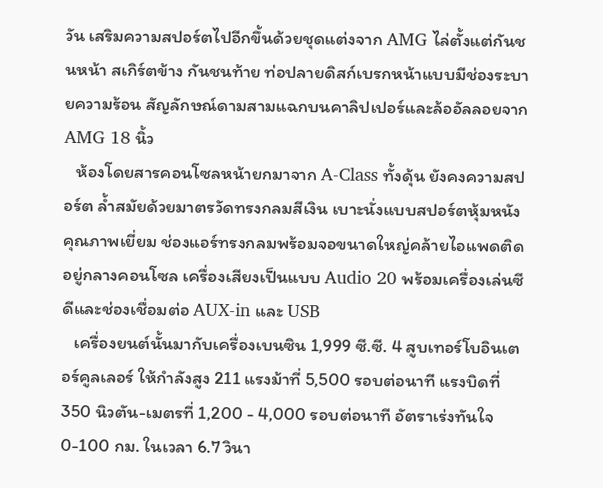วัน เสริมความสปอร์ตไปอีกขึ้นด้วยชุดแต่งจาก AMG ไล่ตั้งแต่กันชนหน้า สเกิร์ตข้าง กันชนท้าย ท่อปลายดิสก์เบรกหน้าแบบมีช่องระบายความร้อน สัญลักษณ์ดามสามแฉกบนคาลิปเปอร์และล้ออัลลอยจาก AMG 18 นิ้ว
   ห้องโดยสารคอนโซลหน้ายกมาจาก A-Class ทั้งดุ้น ยังคงความสปอร์ต ล้ำสมัยด้วยมาตรวัดทรงกลมสีเงิน เบาะนั่งแบบสปอร์ตหุ้มหนังคุณภาพเยี่ยม ช่องแอร์ทรงกลมพร้อมจอขนาดใหญ่คล้ายไอแพดติดอยู่กลางคอนโซล เครื่องเสียงเป็นแบบ Audio 20 พร้อมเครื่องเล่นซีดีและช่องเชื่อมต่อ AUX-in และ USB
   เครื่องยนต์นั้นมากับเครื่องเบนซิน 1,999 ซี.ซี. 4 สูบเทอร์โบอินเตอร์คูลเลอร์ ให้กำลังสูง 211 แรงม้าที่ 5,500 รอบต่อนาที แรงบิดที่ 350 นิวตัน-เมตรที่ 1,200 - 4,000 รอบต่อนาที อัตราเร่งทันใจ 0-100 กม. ในเวลา 6.7 วินา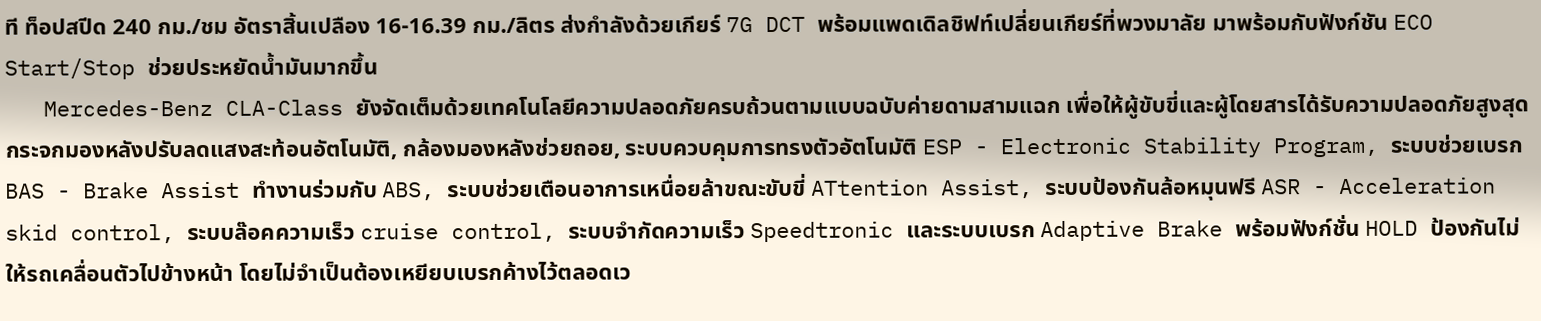ที ท็อปสปีด 240 กม./ชม อัตราสิ้นเปลือง 16-16.39 กม./ลิตร ส่งกำลังด้วยเกียร์ 7G DCT พร้อมแพดเดิลชิฟท์เปลี่ยนเกียร์ที่พวงมาลัย มาพร้อมกับฟังก์ชัน ECO Start/Stop ช่วยประหยัดน้ำมันมากขึ้น
   Mercedes-Benz CLA-Class ยังจัดเต็มด้วยเทคโนโลยีความปลอดภัยครบถ้วนตามแบบฉบับค่ายดามสามแฉก เพื่อให้ผู้ขับขี่และผู้โดยสารได้รับความปลอดภัยสูงสุด กระจกมองหลังปรับลดแสงสะท้อนอัตโนมัติ, กล้องมองหลังช่วยถอย, ระบบควบคุมการทรงตัวอัตโนมัติ ESP - Electronic Stability Program, ระบบช่วยเบรก BAS - Brake Assist ทำงานร่วมกับ ABS, ระบบช่วยเตือนอาการเหนื่อยล้าขณะขับขี่ ATtention Assist, ระบบป้องกันล้อหมุนฟรี ASR - Acceleration skid control, ระบบล๊อคความเร็ว cruise control, ระบบจำกัดความเร็ว Speedtronic และระบบเบรก Adaptive Brake พร้อมฟังก์ชั่น HOLD ป้องกันไม่ให้รถเคลื่อนตัวไปข้างหน้า โดยไม่จำเป็นต้องเหยียบเบรกค้างไว้ตลอดเว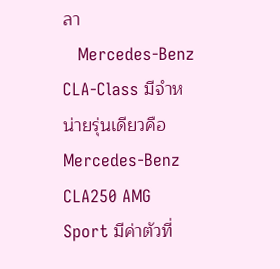ลา
   Mercedes-Benz CLA-Class มีจำหน่ายรุ่นเดียวคือ Mercedes-Benz CLA250 AMG Sport มีค่าตัวที่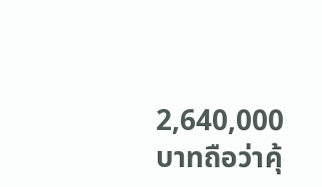2,640,000 บาทถือว่าคุ้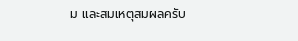ม และสมเหตุสมผลครับ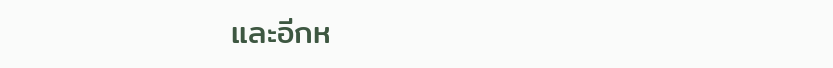และอีกห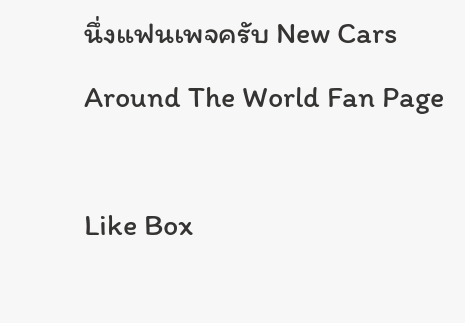นึ่งแฟนเพจครับ New Cars Around The World Fan Page

Like Box